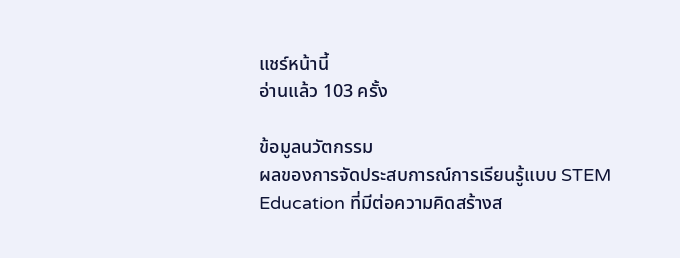แชร์หน้านี้
อ่านแล้ว 103 ครั้ง

ข้อมูลนวัตกรรม
ผลของการจัดประสบการณ์การเรียนรู้แบบ STEM Education ที่มีต่อความคิดสร้างส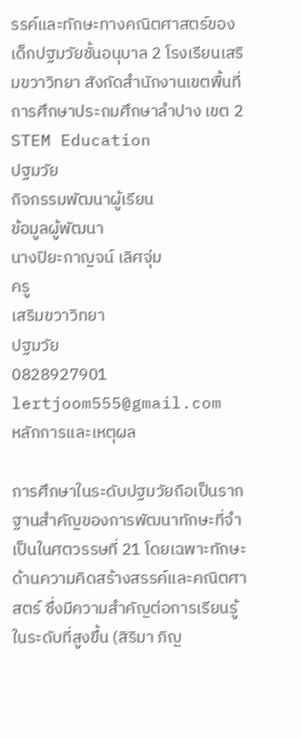รรค์และทักษะทางคณิตศาสตร์ของเด็กปฐมวัยชั้นอนุบาล 2 โรงเรียนเสริมขวาวิทยา สังกัดสำนักงานเขตพื้นที่การศึกษาประถมศึกษาลำปาง เขต 2
STEM Education
ปฐมวัย
กิจกรรมพัฒนาผู้เรียน
ข้อมูลผู้พัฒนา
นางปิยะกาญจน์ เลิศจุ่ม
ครู
เสริมขวาวิทยา
ปฐมวัย
0828927901
lertjoom555@gmail.com
หลักการและเหตุผล

การศึกษาในระดับปฐมวัยถือเป็นรากฐานสำคัญของการพัฒนาทักษะที่จำเป็นในศตวรรษที่ 21 โดยเฉพาะทักษะด้านความคิดสร้างสรรค์และคณิตศาสตร์ ซึ่งมีความสำคัญต่อการเรียนรู้ในระดับที่สูงขึ้น (สิริมา ภิญ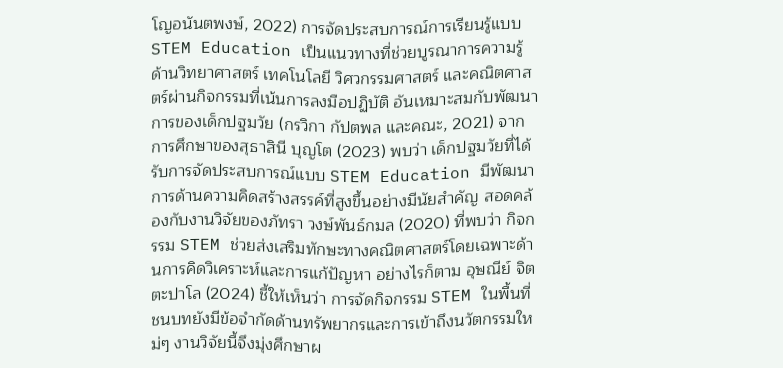โญอนันตพงษ์, 2022) การจัดประสบการณ์การเรียนรู้แบบ STEM Education เป็นแนวทางที่ช่วยบูรณาการความรู้ด้านวิทยาศาสตร์ เทคโนโลยี วิศวกรรมศาสตร์ และคณิตศาสตร์ผ่านกิจกรรมที่เน้นการลงมือปฏิบัติ อันเหมาะสมกับพัฒนาการของเด็กปฐมวัย (กรวิกา กัปตพล และคณะ, 2021) จากการศึกษาของสุธาสินี บุญโต (2023) พบว่า เด็กปฐมวัยที่ได้รับการจัดประสบการณ์แบบ STEM Education มีพัฒนาการด้านความคิดสร้างสรรค์ที่สูงขึ้นอย่างมีนัยสำคัญ สอดคล้องกับงานวิจัยของภัทรา วงษ์พันธ์กมล (2020) ที่พบว่า กิจกรรม STEM ช่วยส่งเสริมทักษะทางคณิตศาสตร์โดยเฉพาะด้านการคิดวิเคราะห์และการแก้ปัญหา อย่างไรก็ตาม อุษณีย์ จิตตะปาโล (2024) ชี้ให้เห็นว่า การจัดกิจกรรม STEM ในพื้นที่ชนบทยังมีข้อจำกัดด้านทรัพยากรและการเข้าถึงนวัตกรรมใหม่ๆ งานวิจัยนี้จึงมุ่งศึกษาผ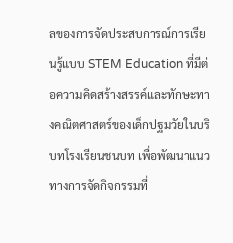ลของการจัดประสบการณ์การเรียนรู้แบบ STEM Education ที่มีต่อความคิดสร้างสรรค์และทักษะทางคณิตศาสตร์ของเด็กปฐมวัยในบริบทโรงเรียนชนบท เพื่อพัฒนาแนวทางการจัดกิจกรรมที่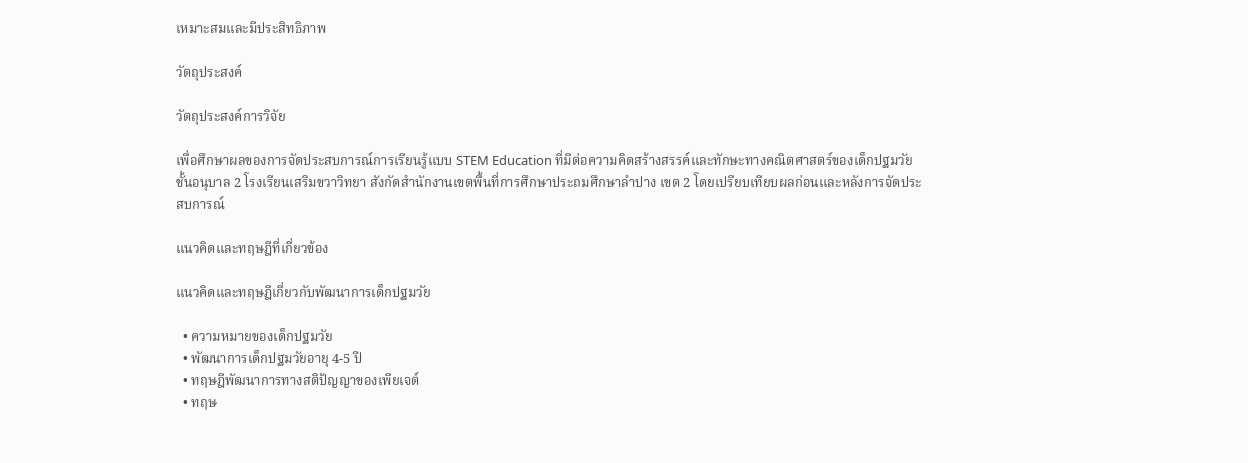เหมาะสมและมีประสิทธิภาพ

วัตถุประสงค์

วัตถุประสงค์การวิจัย

เพื่อศึกษาผลของการจัดประสบการณ์การเรียนรู้แบบ STEM Education ที่มีต่อความคิดสร้างสรรค์และทักษะทางคณิตศาสตร์ของเด็กปฐมวัยชั้นอนุบาล 2 โรงเรียนเสริมขวาวิทยา สังกัดสำนักงานเขตพื้นที่การศึกษาประถมศึกษาลำปาง เขต 2 โดยเปรียบเทียบผลก่อนและหลังการจัดประสบการณ์

แนวคิดและทฤษฎีที่เกี่ยวข้อง

แนวคิดและทฤษฎีเกี่ยวกับพัฒนาการเด็กปฐมวัย

  • ความหมายของเด็กปฐมวัย
  • พัฒนาการเด็กปฐมวัยอายุ 4-5 ปี
  • ทฤษฎีพัฒนาการทางสติปัญญาของเพียเจต์
  • ทฤษ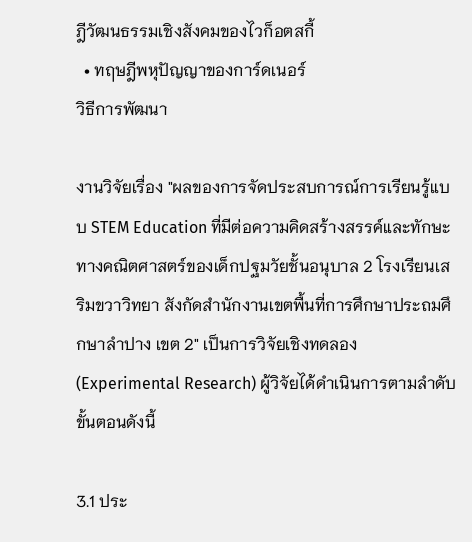ฎีวัฒนธรรมเชิงสังคมของไวก็อตสกี้
  • ทฤษฎีพหุปัญญาของการ์ดเนอร์
วิธีการพัฒนา

งานวิจัยเรื่อง "ผลของการจัดประสบการณ์การเรียนรู้แบบ STEM Education ที่มีต่อความคิดสร้างสรรค์และทักษะทางคณิตศาสตร์ของเด็กปฐมวัยชั้นอนุบาล 2 โรงเรียนเสริมขวาวิทยา สังกัดสำนักงานเขตพื้นที่การศึกษาประถมศึกษาลำปาง เขต 2" เป็นการวิจัยเชิงทดลอง (Experimental Research) ผู้วิจัยได้ดำเนินการตามลำดับขั้นตอนดังนี้

3.1 ประ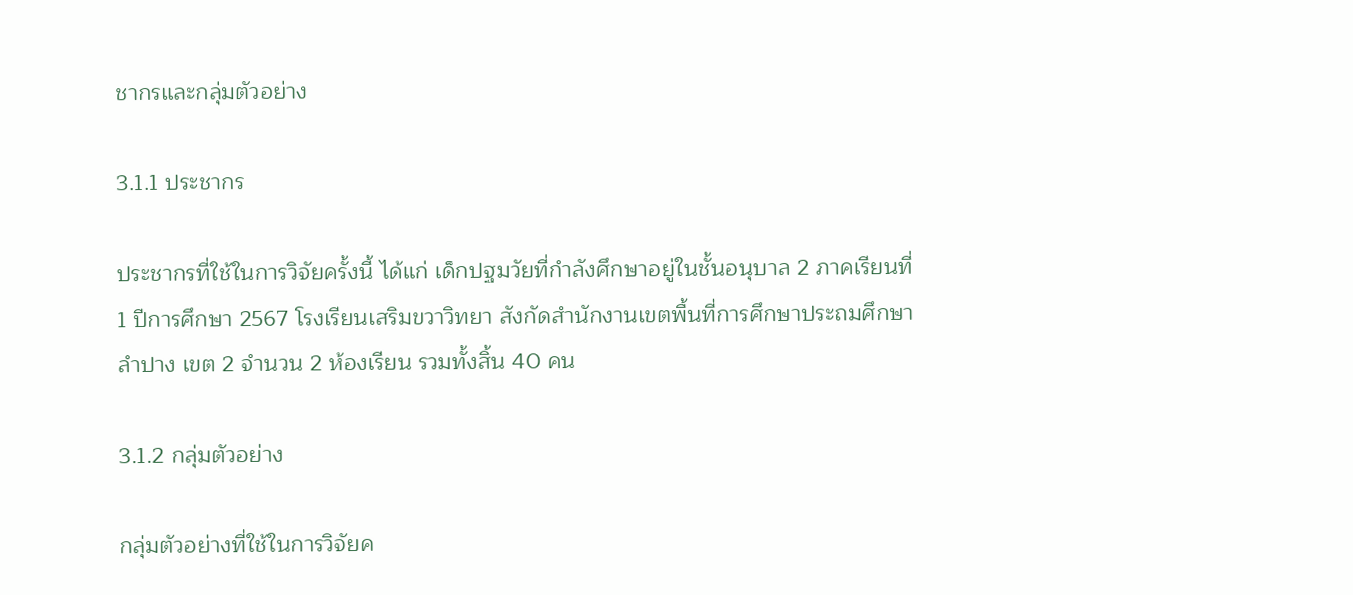ชากรและกลุ่มตัวอย่าง

3.1.1 ประชากร

ประชากรที่ใช้ในการวิจัยครั้งนี้ ได้แก่ เด็กปฐมวัยที่กำลังศึกษาอยู่ในชั้นอนุบาล 2 ภาคเรียนที่ 1 ปีการศึกษา 2567 โรงเรียนเสริมขวาวิทยา สังกัดสำนักงานเขตพื้นที่การศึกษาประถมศึกษาลำปาง เขต 2 จำนวน 2 ห้องเรียน รวมทั้งสิ้น 40 คน

3.1.2 กลุ่มตัวอย่าง

กลุ่มตัวอย่างที่ใช้ในการวิจัยค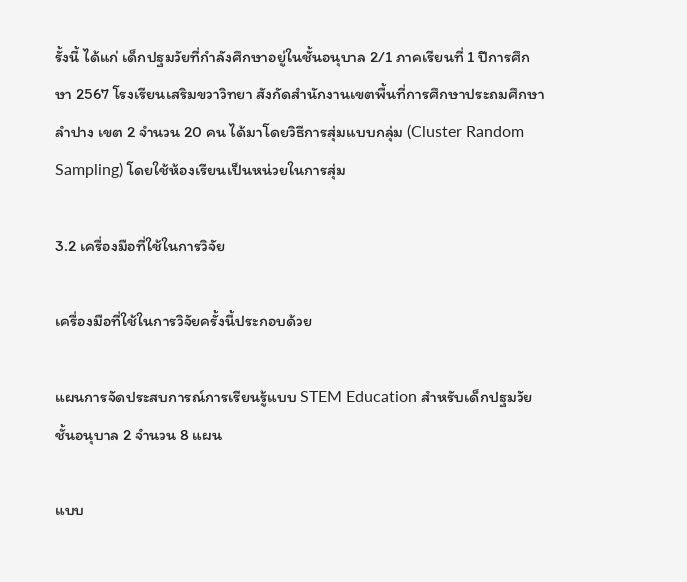รั้งนี้ ได้แก่ เด็กปฐมวัยที่กำลังศึกษาอยู่ในชั้นอนุบาล 2/1 ภาคเรียนที่ 1 ปีการศึกษา 2567 โรงเรียนเสริมขวาวิทยา สังกัดสำนักงานเขตพื้นที่การศึกษาประถมศึกษาลำปาง เขต 2 จำนวน 20 คน ได้มาโดยวิธีการสุ่มแบบกลุ่ม (Cluster Random Sampling) โดยใช้ห้องเรียนเป็นหน่วยในการสุ่ม

3.2 เครื่องมือที่ใช้ในการวิจัย

เครื่องมือที่ใช้ในการวิจัยครั้งนี้ประกอบด้วย

แผนการจัดประสบการณ์การเรียนรู้แบบ STEM Education สำหรับเด็กปฐมวัยชั้นอนุบาล 2 จำนวน 8 แผน

แบบ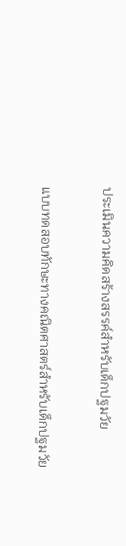ประเมินความคิดสร้างสรรค์สำหรับเด็กปฐมวัย

แบบทดสอบทักษะทางคณิตศาสตร์สำหรับเด็กปฐมวัย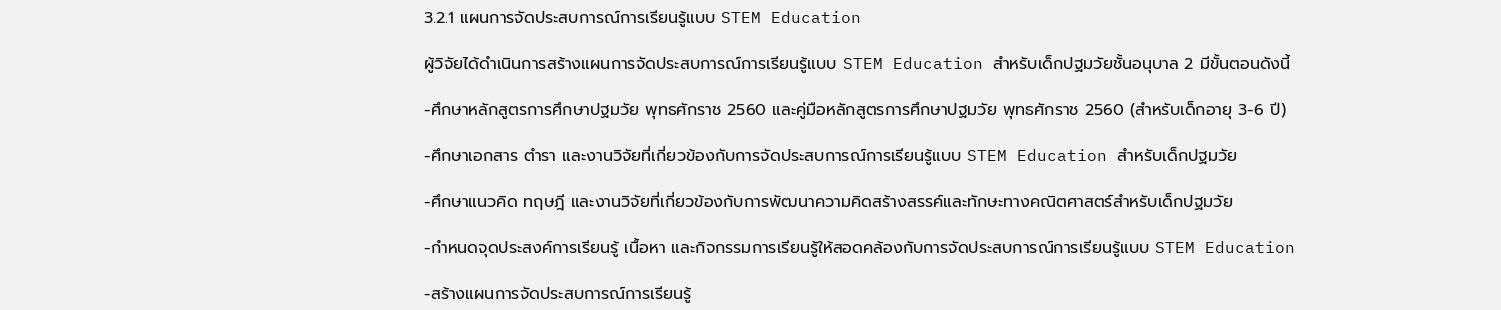3.2.1 แผนการจัดประสบการณ์การเรียนรู้แบบ STEM Education

ผู้วิจัยได้ดำเนินการสร้างแผนการจัดประสบการณ์การเรียนรู้แบบ STEM Education สำหรับเด็กปฐมวัยชั้นอนุบาล 2 มีขั้นตอนดังนี้

-ศึกษาหลักสูตรการศึกษาปฐมวัย พุทธศักราช 2560 และคู่มือหลักสูตรการศึกษาปฐมวัย พุทธศักราช 2560 (สำหรับเด็กอายุ 3-6 ปี)

-ศึกษาเอกสาร ตำรา และงานวิจัยที่เกี่ยวข้องกับการจัดประสบการณ์การเรียนรู้แบบ STEM Education สำหรับเด็กปฐมวัย

-ศึกษาแนวคิด ทฤษฎี และงานวิจัยที่เกี่ยวข้องกับการพัฒนาความคิดสร้างสรรค์และทักษะทางคณิตศาสตร์สำหรับเด็กปฐมวัย

-กำหนดจุดประสงค์การเรียนรู้ เนื้อหา และกิจกรรมการเรียนรู้ให้สอดคล้องกับการจัดประสบการณ์การเรียนรู้แบบ STEM Education

-สร้างแผนการจัดประสบการณ์การเรียนรู้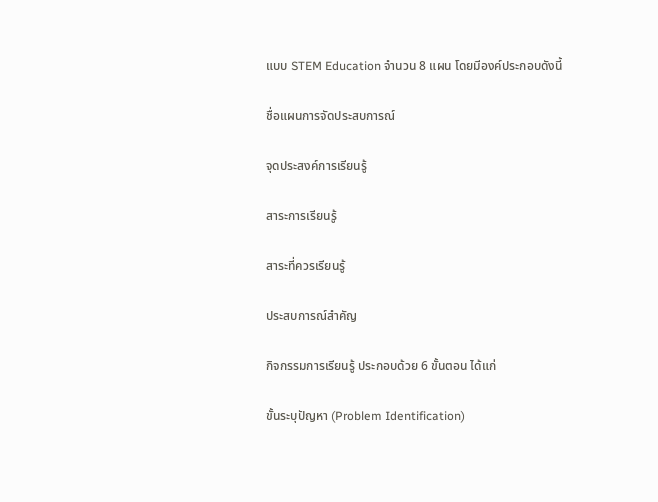แบบ STEM Education จำนวน 8 แผน โดยมีองค์ประกอบดังนี้

ชื่อแผนการจัดประสบการณ์

จุดประสงค์การเรียนรู้

สาระการเรียนรู้

สาระที่ควรเรียนรู้

ประสบการณ์สำคัญ

กิจกรรมการเรียนรู้ ประกอบด้วย 6 ขั้นตอน ได้แก่

ขั้นระบุปัญหา (Problem Identification)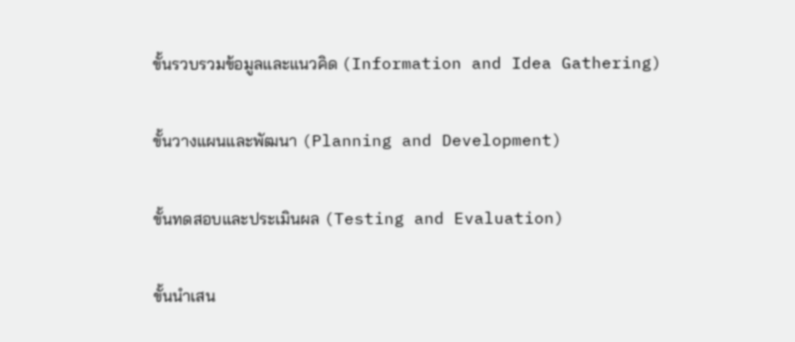ขั้นรวบรวมข้อมูลและแนวคิด (Information and Idea Gathering)

ขั้นวางแผนและพัฒนา (Planning and Development)

ขั้นทดสอบและประเมินผล (Testing and Evaluation)

ขั้นนำเสน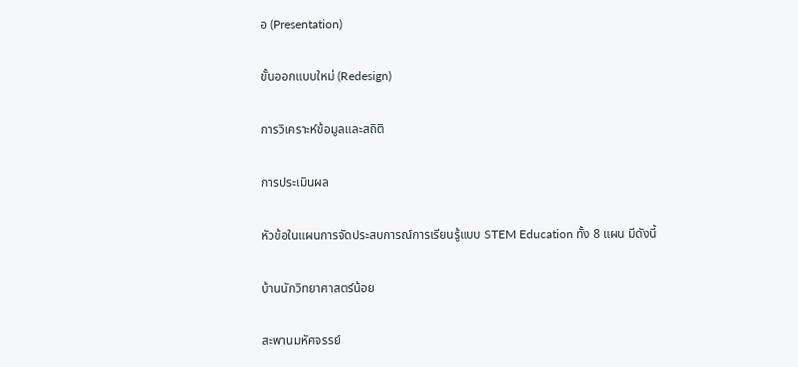อ (Presentation)

ขั้นออกแบบใหม่ (Redesign)

การวิเคราะห์ข้อมูลและสถิติ

การประเมินผล

หัวข้อในแผนการจัดประสบการณ์การเรียนรู้แบบ STEM Education ทั้ง 8 แผน มีดังนี้

บ้านนักวิทยาศาสตร์น้อย

สะพานมหัศจรรย์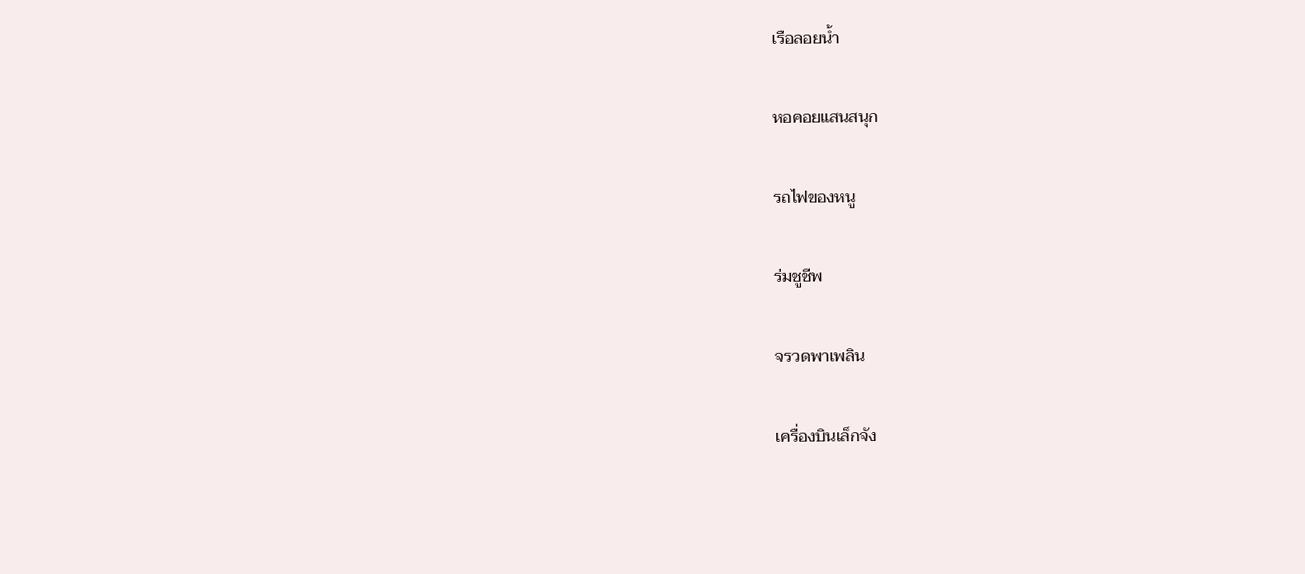เรือลอยน้ำ

หอคอยแสนสนุก

รถไฟของหนู

ร่มชูชีพ

จรวดพาเพลิน

เครื่องบินเล็กจัง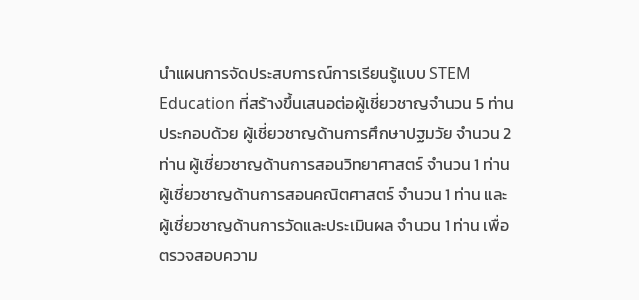นำแผนการจัดประสบการณ์การเรียนรู้แบบ STEM Education ที่สร้างขึ้นเสนอต่อผู้เชี่ยวชาญจำนวน 5 ท่าน ประกอบด้วย ผู้เชี่ยวชาญด้านการศึกษาปฐมวัย จำนวน 2 ท่าน ผู้เชี่ยวชาญด้านการสอนวิทยาศาสตร์ จำนวน 1 ท่าน ผู้เชี่ยวชาญด้านการสอนคณิตศาสตร์ จำนวน 1 ท่าน และผู้เชี่ยวชาญด้านการวัดและประเมินผล จำนวน 1 ท่าน เพื่อตรวจสอบความ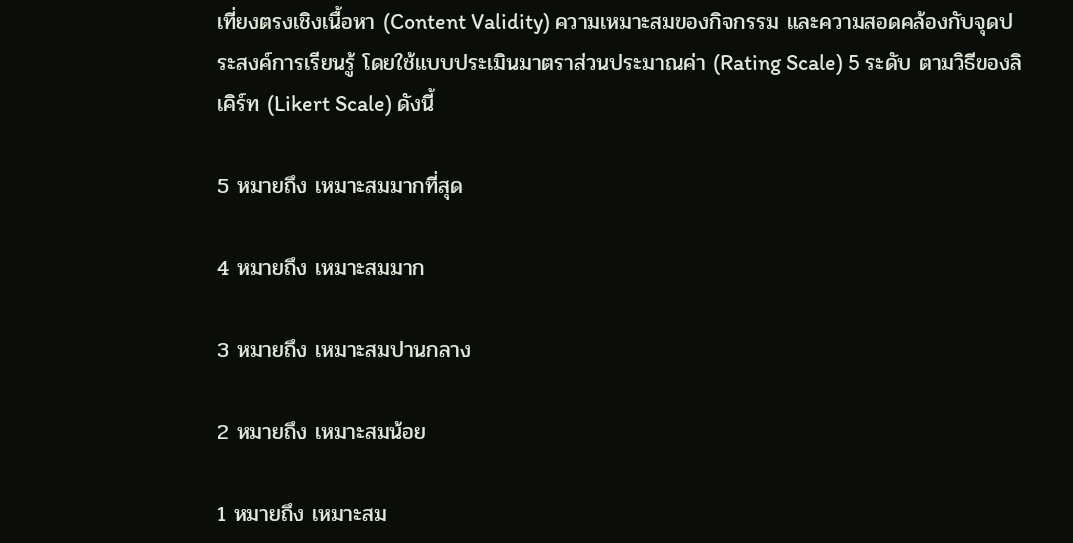เที่ยงตรงเชิงเนื้อหา (Content Validity) ความเหมาะสมของกิจกรรม และความสอดคล้องกับจุดประสงค์การเรียนรู้ โดยใช้แบบประเมินมาตราส่วนประมาณค่า (Rating Scale) 5 ระดับ ตามวิธีของลิเคิร์ท (Likert Scale) ดังนี้

5 หมายถึง เหมาะสมมากที่สุด

4 หมายถึง เหมาะสมมาก

3 หมายถึง เหมาะสมปานกลาง

2 หมายถึง เหมาะสมน้อย

1 หมายถึง เหมาะสม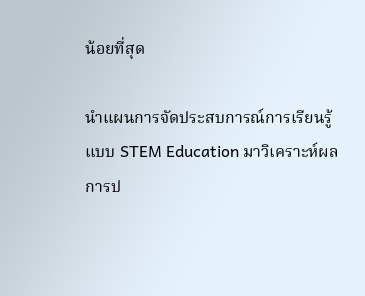น้อยที่สุด

นำแผนการจัดประสบการณ์การเรียนรู้แบบ STEM Education มาวิเคราะห์ผลการป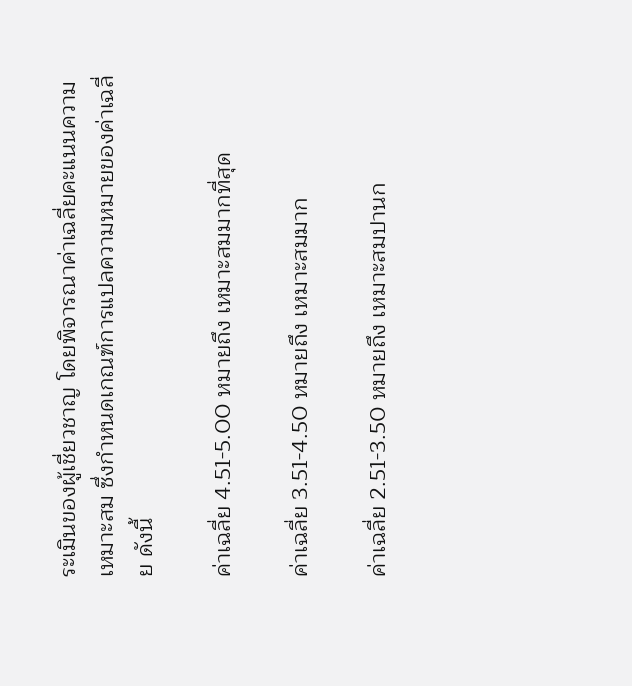ระเมินของผู้เชี่ยวชาญ โดยพิจารณาค่าเฉลี่ยคะแนนความเหมาะสม ซึ่งกำหนดเกณฑ์การแปลความหมายของค่าเฉลี่ย ดังนี้

ค่าเฉลี่ย 4.51-5.00 หมายถึง เหมาะสมมากที่สุด

ค่าเฉลี่ย 3.51-4.50 หมายถึง เหมาะสมมาก

ค่าเฉลี่ย 2.51-3.50 หมายถึง เหมาะสมปานก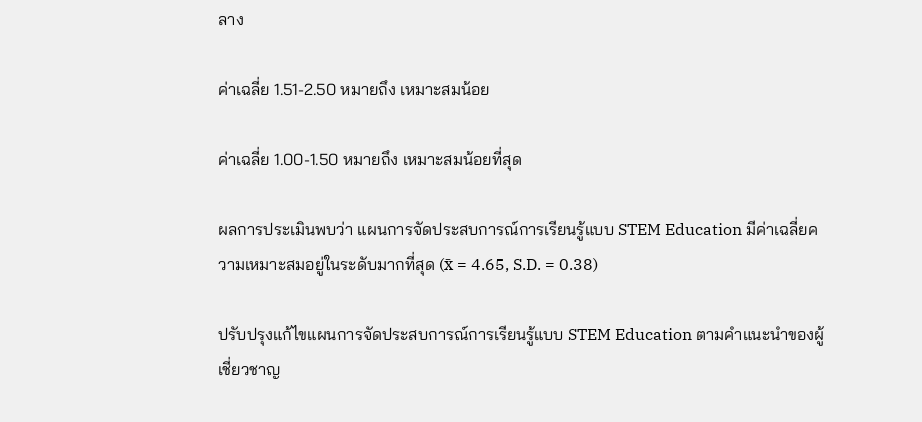ลาง

ค่าเฉลี่ย 1.51-2.50 หมายถึง เหมาะสมน้อย

ค่าเฉลี่ย 1.00-1.50 หมายถึง เหมาะสมน้อยที่สุด

ผลการประเมินพบว่า แผนการจัดประสบการณ์การเรียนรู้แบบ STEM Education มีค่าเฉลี่ยความเหมาะสมอยู่ในระดับมากที่สุด (x̄ = 4.65, S.D. = 0.38)

ปรับปรุงแก้ไขแผนการจัดประสบการณ์การเรียนรู้แบบ STEM Education ตามคำแนะนำของผู้เชี่ยวชาญ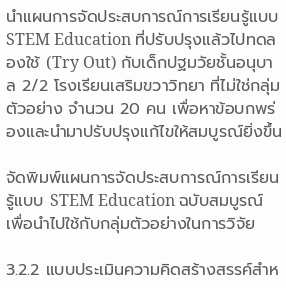นำแผนการจัดประสบการณ์การเรียนรู้แบบ STEM Education ที่ปรับปรุงแล้วไปทดลองใช้ (Try Out) กับเด็กปฐมวัยชั้นอนุบาล 2/2 โรงเรียนเสริมขวาวิทยา ที่ไม่ใช่กลุ่มตัวอย่าง จำนวน 20 คน เพื่อหาข้อบกพร่องและนำมาปรับปรุงแก้ไขให้สมบูรณ์ยิ่งขึ้น

จัดพิมพ์แผนการจัดประสบการณ์การเรียนรู้แบบ STEM Education ฉบับสมบูรณ์เพื่อนำไปใช้กับกลุ่มตัวอย่างในการวิจัย

3.2.2 แบบประเมินความคิดสร้างสรรค์สำห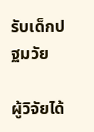รับเด็กปฐมวัย

ผู้วิจัยได้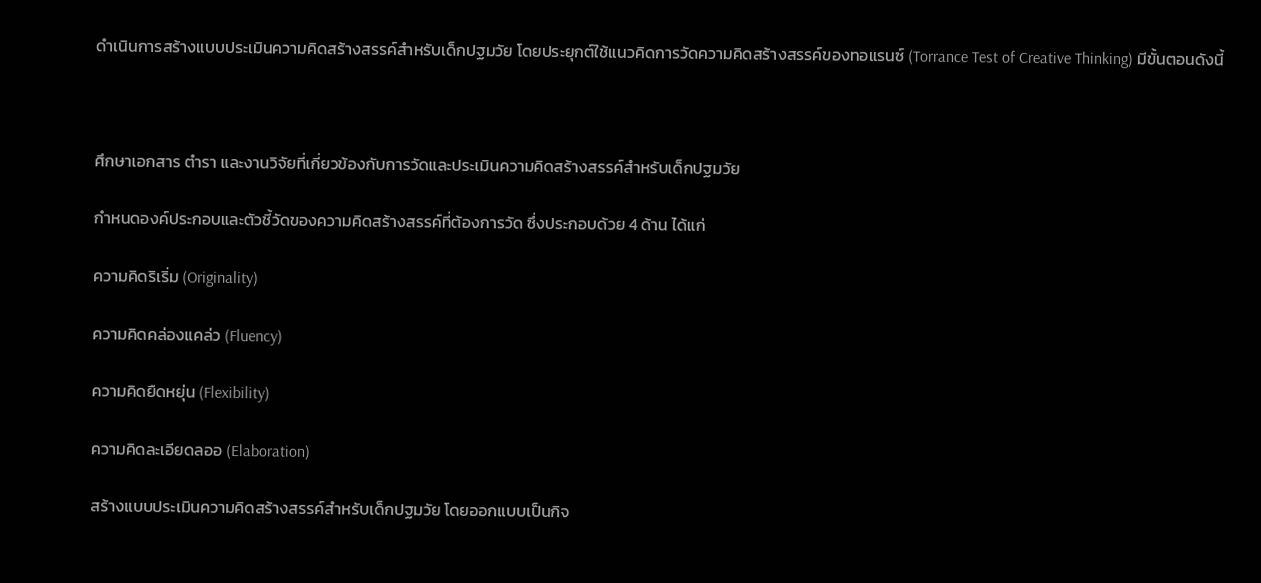ดำเนินการสร้างแบบประเมินความคิดสร้างสรรค์สำหรับเด็กปฐมวัย โดยประยุกต์ใช้แนวคิดการวัดความคิดสร้างสรรค์ของทอแรนซ์ (Torrance Test of Creative Thinking) มีขั้นตอนดังนี้



ศึกษาเอกสาร ตำรา และงานวิจัยที่เกี่ยวข้องกับการวัดและประเมินความคิดสร้างสรรค์สำหรับเด็กปฐมวัย

กำหนดองค์ประกอบและตัวชี้วัดของความคิดสร้างสรรค์ที่ต้องการวัด ซึ่งประกอบด้วย 4 ด้าน ได้แก่

ความคิดริเริ่ม (Originality)

ความคิดคล่องแคล่ว (Fluency)

ความคิดยืดหยุ่น (Flexibility)

ความคิดละเอียดลออ (Elaboration)

สร้างแบบประเมินความคิดสร้างสรรค์สำหรับเด็กปฐมวัย โดยออกแบบเป็นกิจ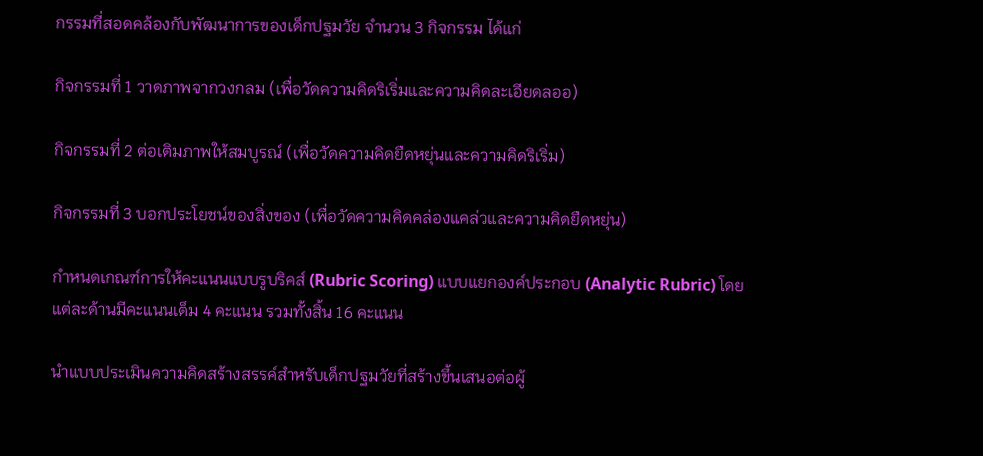กรรมที่สอดคล้องกับพัฒนาการของเด็กปฐมวัย จำนวน 3 กิจกรรม ได้แก่

กิจกรรมที่ 1 วาดภาพจากวงกลม (เพื่อวัดความคิดริเริ่มและความคิดละเอียดลออ)

กิจกรรมที่ 2 ต่อเติมภาพให้สมบูรณ์ (เพื่อวัดความคิดยืดหยุ่นและความคิดริเริ่ม)

กิจกรรมที่ 3 บอกประโยชน์ของสิ่งของ (เพื่อวัดความคิดคล่องแคล่วและความคิดยืดหยุ่น)

กำหนดเกณฑ์การให้คะแนนแบบรูบริคส์ (Rubric Scoring) แบบแยกองค์ประกอบ (Analytic Rubric) โดยแต่ละด้านมีคะแนนเต็ม 4 คะแนน รวมทั้งสิ้น 16 คะแนน

นำแบบประเมินความคิดสร้างสรรค์สำหรับเด็กปฐมวัยที่สร้างขึ้นเสนอต่อผู้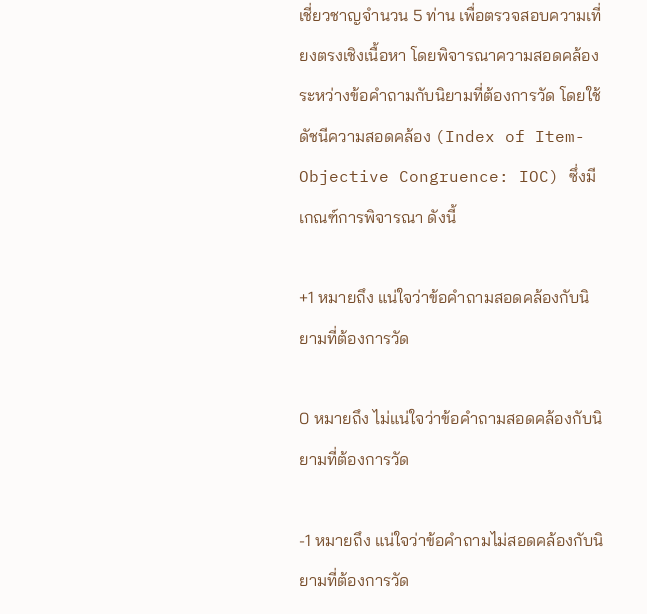เชี่ยวชาญจำนวน 5 ท่าน เพื่อตรวจสอบความเที่ยงตรงเชิงเนื้อหา โดยพิจารณาความสอดคล้องระหว่างข้อคำถามกับนิยามที่ต้องการวัด โดยใช้ดัชนีความสอดคล้อง (Index of Item-Objective Congruence: IOC) ซึ่งมีเกณฑ์การพิจารณา ดังนี้

+1 หมายถึง แน่ใจว่าข้อคำถามสอดคล้องกับนิยามที่ต้องการวัด

0 หมายถึง ไม่แน่ใจว่าข้อคำถามสอดคล้องกับนิยามที่ต้องการวัด

-1 หมายถึง แน่ใจว่าข้อคำถามไม่สอดคล้องกับนิยามที่ต้องการวัด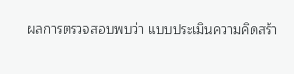ผลการตรวจสอบพบว่า แบบประเมินความคิดสร้า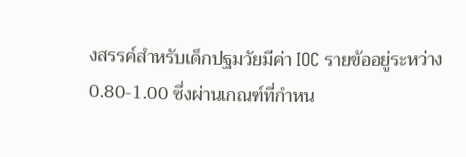งสรรค์สำหรับเด็กปฐมวัยมีค่า IOC รายข้ออยู่ระหว่าง 0.80-1.00 ซึ่งผ่านเกณฑ์ที่กำหน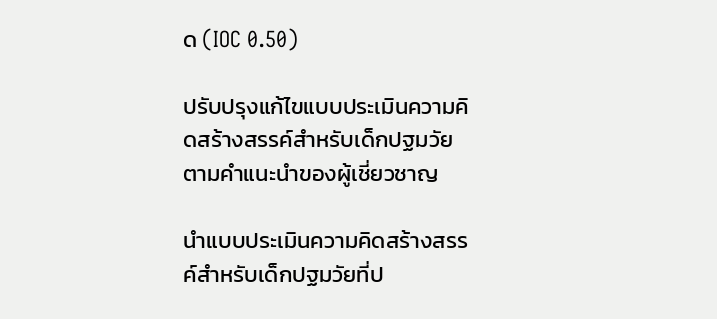ด (IOC 0.50)

ปรับปรุงแก้ไขแบบประเมินความคิดสร้างสรรค์สำหรับเด็กปฐมวัยตามคำแนะนำของผู้เชี่ยวชาญ

นำแบบประเมินความคิดสร้างสรรค์สำหรับเด็กปฐมวัยที่ป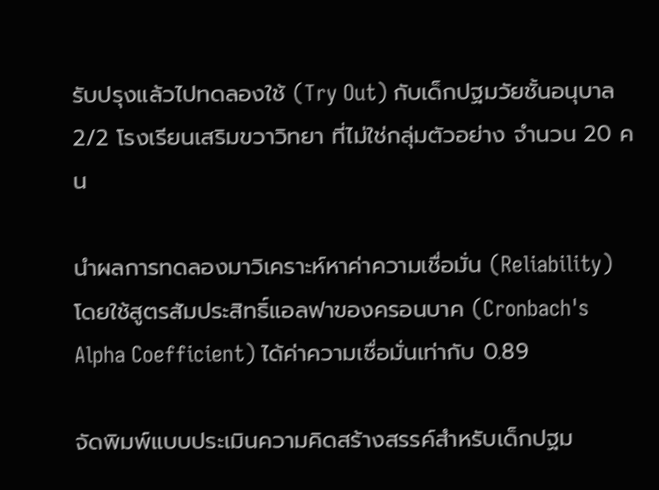รับปรุงแล้วไปทดลองใช้ (Try Out) กับเด็กปฐมวัยชั้นอนุบาล 2/2 โรงเรียนเสริมขวาวิทยา ที่ไม่ใช่กลุ่มตัวอย่าง จำนวน 20 คน

นำผลการทดลองมาวิเคราะห์หาค่าความเชื่อมั่น (Reliability) โดยใช้สูตรสัมประสิทธิ์แอลฟาของครอนบาค (Cronbach's Alpha Coefficient) ได้ค่าความเชื่อมั่นเท่ากับ 0.89

จัดพิมพ์แบบประเมินความคิดสร้างสรรค์สำหรับเด็กปฐม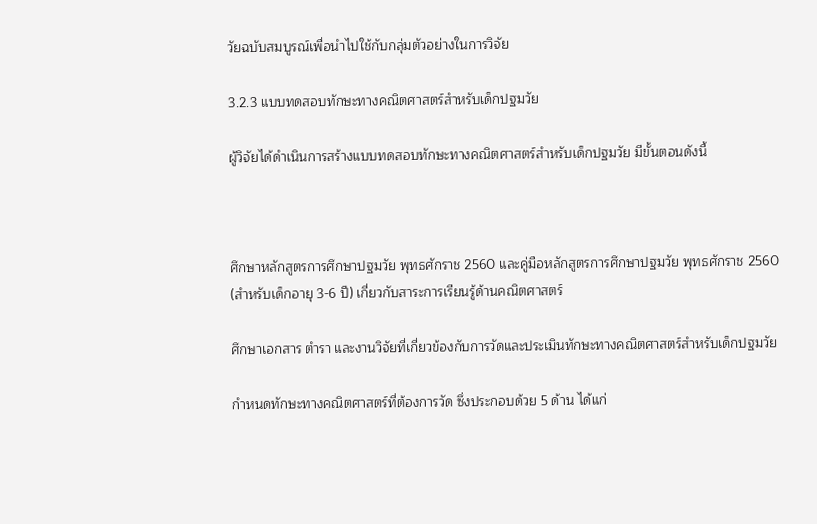วัยฉบับสมบูรณ์เพื่อนำไปใช้กับกลุ่มตัวอย่างในการวิจัย

3.2.3 แบบทดสอบทักษะทางคณิตศาสตร์สำหรับเด็กปฐมวัย

ผู้วิจัยได้ดำเนินการสร้างแบบทดสอบทักษะทางคณิตศาสตร์สำหรับเด็กปฐมวัย มีขั้นตอนดังนี้



ศึกษาหลักสูตรการศึกษาปฐมวัย พุทธศักราช 2560 และคู่มือหลักสูตรการศึกษาปฐมวัย พุทธศักราช 2560 (สำหรับเด็กอายุ 3-6 ปี) เกี่ยวกับสาระการเรียนรู้ด้านคณิตศาสตร์

ศึกษาเอกสาร ตำรา และงานวิจัยที่เกี่ยวข้องกับการวัดและประเมินทักษะทางคณิตศาสตร์สำหรับเด็กปฐมวัย

กำหนดทักษะทางคณิตศาสตร์ที่ต้องการวัด ซึ่งประกอบด้วย 5 ด้าน ได้แก่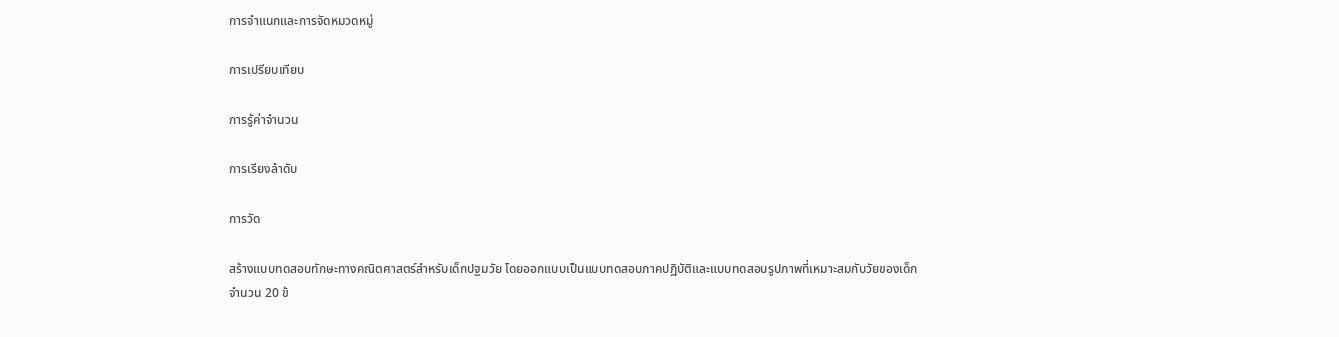การจำแนกและการจัดหมวดหมู่

การเปรียบเทียบ

การรู้ค่าจำนวน

การเรียงลำดับ

การวัด

สร้างแบบทดสอบทักษะทางคณิตศาสตร์สำหรับเด็กปฐมวัย โดยออกแบบเป็นแบบทดสอบภาคปฏิบัติและแบบทดสอบรูปภาพที่เหมาะสมกับวัยของเด็ก จำนวน 20 ข้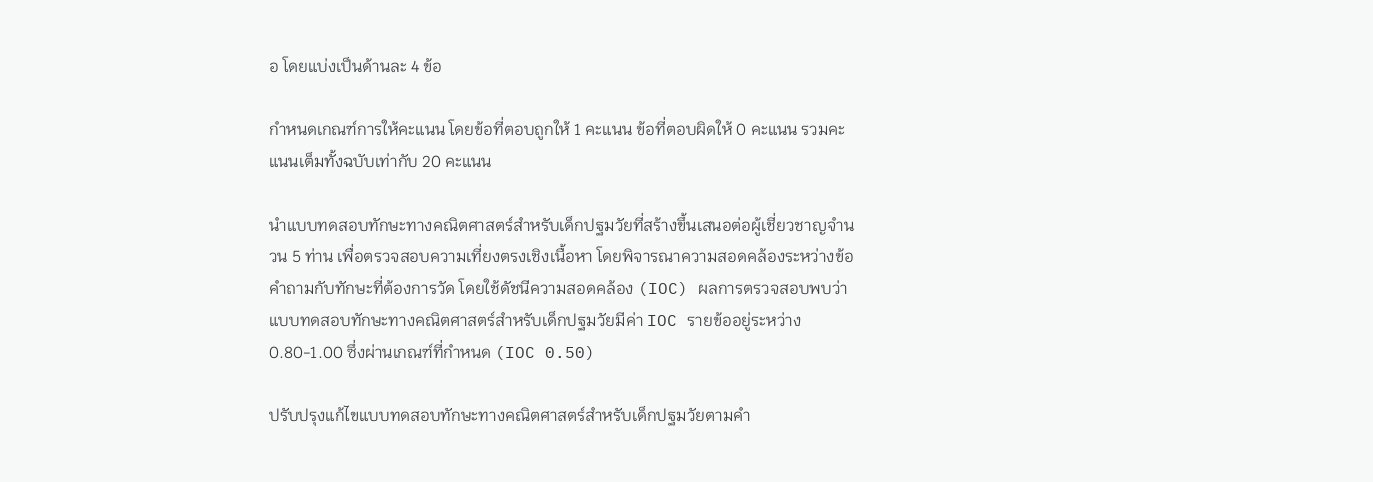อ โดยแบ่งเป็นด้านละ 4 ข้อ

กำหนดเกณฑ์การให้คะแนน โดยข้อที่ตอบถูกให้ 1 คะแนน ข้อที่ตอบผิดให้ 0 คะแนน รวมคะแนนเต็มทั้งฉบับเท่ากับ 20 คะแนน

นำแบบทดสอบทักษะทางคณิตศาสตร์สำหรับเด็กปฐมวัยที่สร้างขึ้นเสนอต่อผู้เชี่ยวชาญจำนวน 5 ท่าน เพื่อตรวจสอบความเที่ยงตรงเชิงเนื้อหา โดยพิจารณาความสอดคล้องระหว่างข้อคำถามกับทักษะที่ต้องการวัด โดยใช้ดัชนีความสอดคล้อง (IOC) ผลการตรวจสอบพบว่า แบบทดสอบทักษะทางคณิตศาสตร์สำหรับเด็กปฐมวัยมีค่า IOC รายข้ออยู่ระหว่าง 0.80-1.00 ซึ่งผ่านเกณฑ์ที่กำหนด (IOC 0.50)

ปรับปรุงแก้ไขแบบทดสอบทักษะทางคณิตศาสตร์สำหรับเด็กปฐมวัยตามคำ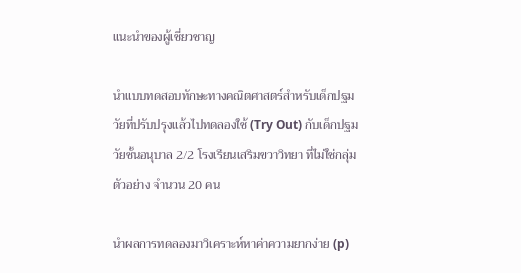แนะนำของผู้เชี่ยวชาญ

นำแบบทดสอบทักษะทางคณิตศาสตร์สำหรับเด็กปฐมวัยที่ปรับปรุงแล้วไปทดลองใช้ (Try Out) กับเด็กปฐมวัยชั้นอนุบาล 2/2 โรงเรียนเสริมขวาวิทยา ที่ไม่ใช่กลุ่มตัวอย่าง จำนวน 20 คน

นำผลการทดลองมาวิเคราะห์หาค่าความยากง่าย (p)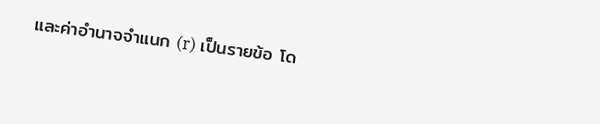และค่าอำนาจจำแนก (r) เป็นรายข้อ โด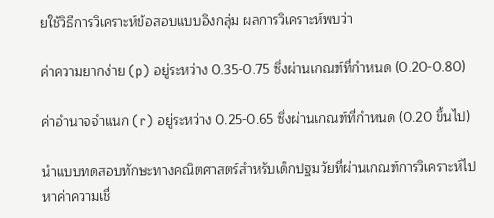ยใช้วิธีการวิเคราะห์ข้อสอบแบบอิงกลุ่ม ผลการวิเคราะห์พบว่า

ค่าความยากง่าย (p) อยู่ระหว่าง 0.35-0.75 ซึ่งผ่านเกณฑ์ที่กำหนด (0.20-0.80)

ค่าอำนาจจำแนก (r) อยู่ระหว่าง 0.25-0.65 ซึ่งผ่านเกณฑ์ที่กำหนด (0.20 ขึ้นไป)

นำแบบทดสอบทักษะทางคณิตศาสตร์สำหรับเด็กปฐมวัยที่ผ่านเกณฑ์การวิเคราะห์ไปหาค่าความเชื่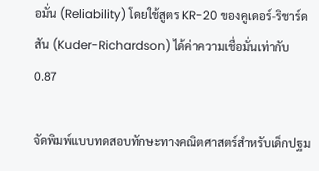อมั่น (Reliability) โดยใช้สูตร KR-20 ของคูเดอร์-ริชาร์ดสัน (Kuder-Richardson) ได้ค่าความเชื่อมั่นเท่ากับ 0.87

จัดพิมพ์แบบทดสอบทักษะทางคณิตศาสตร์สำหรับเด็กปฐม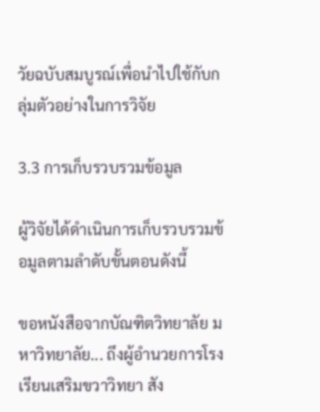วัยฉบับสมบูรณ์เพื่อนำไปใช้กับกลุ่มตัวอย่างในการวิจัย

3.3 การเก็บรวบรวมข้อมูล

ผู้วิจัยได้ดำเนินการเก็บรวบรวมข้อมูลตามลำดับขั้นตอนดังนี้

ขอหนังสือจากบัณฑิตวิทยาลัย มหาวิทยาลัย... ถึงผู้อำนวยการโรงเรียนเสริมขวาวิทยา สัง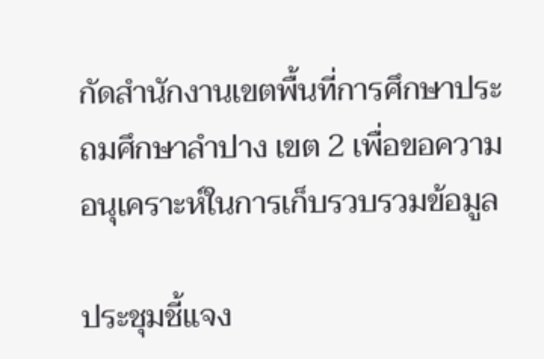กัดสำนักงานเขตพื้นที่การศึกษาประถมศึกษาลำปาง เขต 2 เพื่อขอความอนุเคราะห์ในการเก็บรวบรวมข้อมูล

ประชุมชี้แจง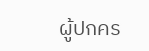ผู้ปกคร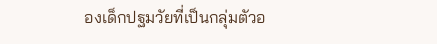องเด็กปฐมวัยที่เป็นกลุ่มตัวอ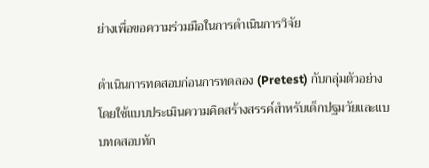ย่างเพื่อขอความร่วมมือในการดำเนินการวิจัย

ดำเนินการทดสอบก่อนการทดลอง (Pretest) กับกลุ่มตัวอย่าง โดยใช้แบบประเมินความคิดสร้างสรรค์สำหรับเด็กปฐมวัยและแบบทดสอบทัก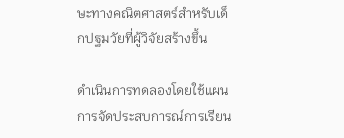ษะทางคณิตศาสตร์สำหรับเด็กปฐมวัยที่ผู้วิจัยสร้างขึ้น

ดำเนินการทดลองโดยใช้แผนการจัดประสบการณ์การเรียน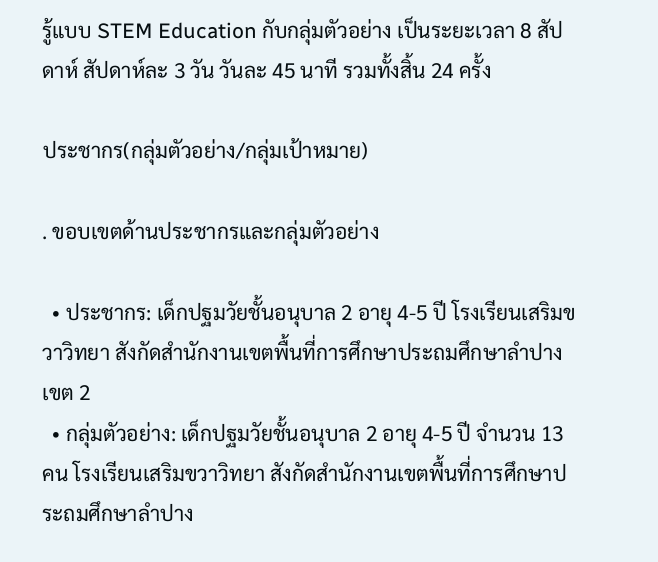รู้แบบ STEM Education กับกลุ่มตัวอย่าง เป็นระยะเวลา 8 สัปดาห์ สัปดาห์ละ 3 วัน วันละ 45 นาที รวมทั้งสิ้น 24 ครั้ง

ประชากร(กลุ่มตัวอย่าง/กลุ่มเป้าหมาย)

. ขอบเขตด้านประชากรและกลุ่มตัวอย่าง

  • ประชากร: เด็กปฐมวัยชั้นอนุบาล 2 อายุ 4-5 ปี โรงเรียนเสริมขวาวิทยา สังกัดสำนักงานเขตพื้นที่การศึกษาประถมศึกษาลำปาง เขต 2
  • กลุ่มตัวอย่าง: เด็กปฐมวัยชั้นอนุบาล 2 อายุ 4-5 ปี จำนวน 13 คน โรงเรียนเสริมขวาวิทยา สังกัดสำนักงานเขตพื้นที่การศึกษาประถมศึกษาลำปาง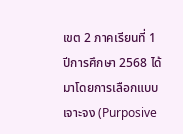เขต 2 ภาคเรียนที่ 1 ปีการศึกษา 2568 ได้มาโดยการเลือกแบบเจาะจง (Purposive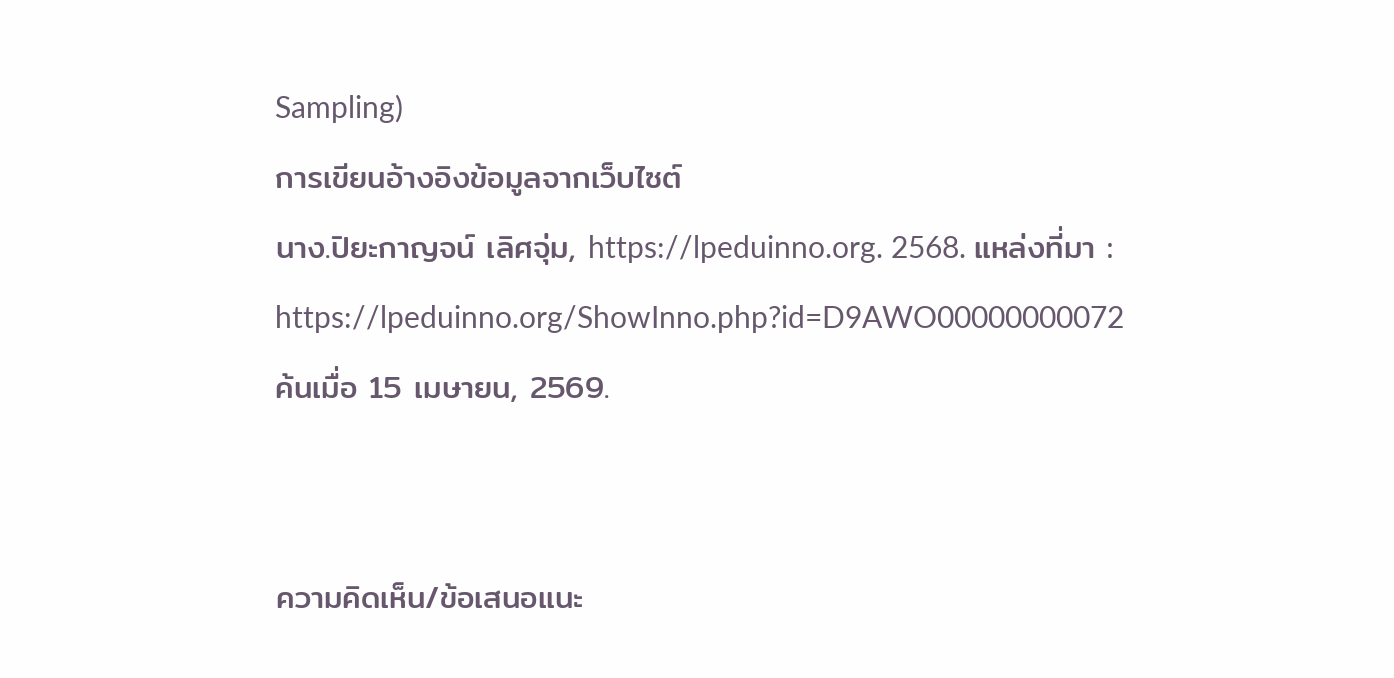Sampling)
การเขียนอ้างอิงข้อมูลจากเว็บไซต์
นาง.ปิยะกาญจน์ เลิศจุ่ม, https://lpeduinno.org. 2568. แหล่งที่มา : https://lpeduinno.org/ShowInno.php?id=D9AWO00000000072 ค้นเมื่อ 15 เมษายน, 2569.


ความคิดเห็น/ข้อเสนอแนะ